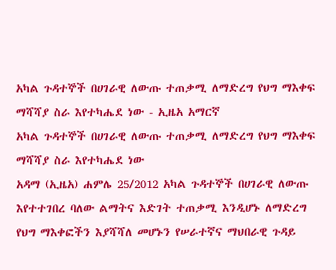አካል ጉዳተኞች በሀገራዊ ለውጡ ተጠቃሚ ለማድረግ የህግ ማእቀፍ ማሻሻያ ስራ እየተካሔደ ነው - ኢዜአ አማርኛ
አካል ጉዳተኞች በሀገራዊ ለውጡ ተጠቃሚ ለማድረግ የህግ ማእቀፍ ማሻሻያ ስራ እየተካሔደ ነው
አዳማ (ኢዜአ) ሐምሌ 25/2012 አካል ጉዳተኞች በሀገራዊ ለውጡ እየተተገበረ ባለው ልማትና እድገት ተጠቃሚ እንዲሆኑ ለማድረግ የህግ ማእቀፎችን እያሻሻለ መሆኑን የሠራተኛና ማህበራዊ ጉዳይ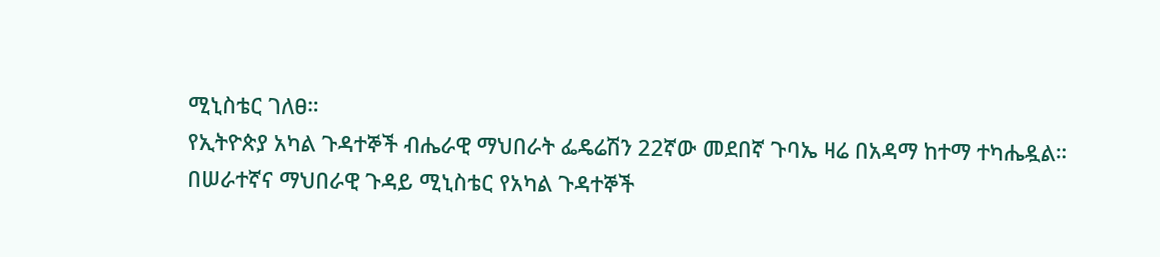ሚኒስቴር ገለፀ።
የኢትዮጵያ አካል ጉዳተኞች ብሔራዊ ማህበራት ፌዴሬሽን 22ኛው መደበኛ ጉባኤ ዛሬ በአዳማ ከተማ ተካሔዷል።
በሠራተኛና ማህበራዊ ጉዳይ ሚኒስቴር የአካል ጉዳተኞች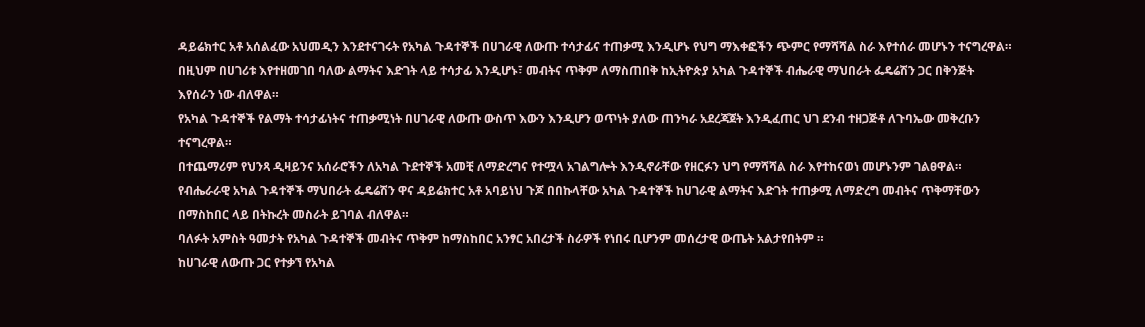ዳይሬክተር አቶ አሰልፈው አህመዲን እንደተናገሩት የአካል ጉዳተኞች በሀገራዊ ለውጡ ተሳታፊና ተጠቃሚ እንዲሆኑ የህግ ማእቀፎችን ጭምር የማሻሻል ስራ እየተሰራ መሆኑን ተናግረዋል።
በዚህም በሀገሪቱ እየተዘመገበ ባለው ልማትና እድገት ላይ ተሳታፊ እንዲሆኑ፣ መብትና ጥቅም ለማስጠበቅ ከኢትዮጵያ አካል ጉዳተኞች ብሔራዊ ማህበራት ፌዴሬሽን ጋር በቅንጅት እየሰራን ነው ብለዋል።
የአካል ጉዳተኞች የልማት ተሳታፊነትና ተጠቃሚነት በሀገራዊ ለውጡ ውስጥ እውን እንዲሆን ወጥነት ያለው ጠንካራ አደረጃጀት እንዲፈጠር ህገ ደንብ ተዘጋጅቶ ለጉባኤው መቅረቡን ተናግረዋል።
በተጨማሪም የህንጻ ዲዛይንና አሰራሮችን ለአካል ጉደተኞች አመቺ ለማድረግና የተሟላ አገልግሎት እንዲኖራቸው የዘርፉን ህግ የማሻሻል ስራ እየተከናወነ መሆኑንም ገልፀዋል።
የብሔራራዊ አካል ጉዳተኞች ማህበራት ፌዴሬሽን ዋና ዳይሬክተር አቶ አባይነህ ጉጆ በበኩላቸው አካል ጉዳተኞች ከሀገራዊ ልማትና እድገት ተጠቃሚ ለማድረግ መብትና ጥቅማቸውን በማስከበር ላይ በትኩረት መስራት ይገባል ብለዋል።
ባለፉት አምስት ዓመታት የአካል ጉዳተኞች መብትና ጥቅም ከማስከበር አንፃር አበረታች ስራዎች የነበሩ ቢሆንም መሰረታዊ ውጤት አልታየበትም ።
ከሀገራዊ ለውጡ ጋር የተቃኘ የአካል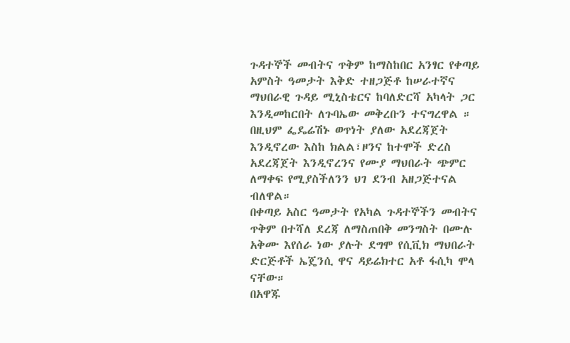ጉዳተኞች መብትና ጥቅም ከማስከበር አንፃር የቀጣይ አምስት ዓመታት እቅድ ተዘጋጅቶ ከሠራተኛና ማህበራዊ ጉዳይ ሚኒስቴርና ከባለድርሻ አካላት ጋር እንዲመከርበት ለጉባኤው መቅረቡን ተናግረዋል ።
በዚህም ፌዴሬሽኑ ወጥነት ያለው አደረጃጀት እንዲኖረው እስከ ክልል፣ዞንና ከተሞች ድረስ አደረጃጀት እንዲኖረንና የሙያ ማህበራት ጭምር ለማቀፍ የሚያስችለንን ህገ ደንብ አዘጋጅተናል ብለዋል።
በቀጣይ አስር ዓመታት የአካል ጉዳተኞችን መብትና ጥቅም በተሻለ ደረጃ ለማስጠበቅ መንግስት በሙሉ አቅሙ እየሰራ ነው ያሉት ደግሞ የሲቪክ ማህበራት ድርጅቶች ኤጄንሲ ዋና ዳይሬክተር አቶ ፋሲካ ሞላ ናቸው።
በአዋጁ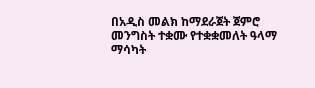በአዲስ መልክ ከማደራጀት ጀምሮ መንግስት ተቋሙ የተቋቋመለት ዓላማ ማሳካት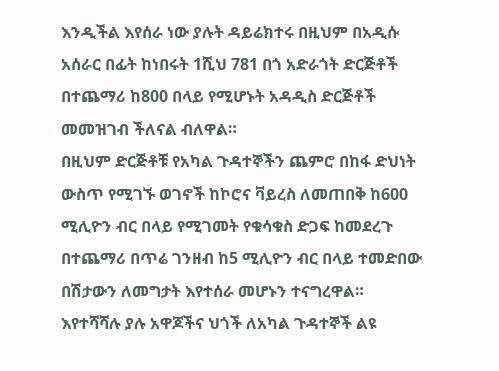እንዲችል እየሰራ ነው ያሉት ዳይሬክተሩ በዚህም በአዲሱ አሰራር በፊት ከነበሩት 1ሺህ 781 በጎ አድራጎት ድርጅቶች በተጨማሪ ከ800 በላይ የሚሆኑት አዳዲስ ድርጅቶች መመዝገብ ችለናል ብለዋል።
በዚህም ድርጅቶቹ የአካል ጉዳተኞችን ጨምሮ በከፋ ድህነት ውስጥ የሚገኙ ወገኖች ከኮሮና ቫይረስ ለመጠበቅ ከ600 ሚሊዮን ብር በላይ የሚገመት የቁሳቁስ ድጋፍ ከመደረጉ በተጨማሪ በጥሬ ገንዘብ ከ5 ሚሊዮን ብር በላይ ተመድበው በሽታውን ለመግታት እየተሰራ መሆኑን ተናግረዋል።
እየተሻሻሉ ያሉ አዋጆችና ህጎች ለአካል ጉዳተኞች ልዩ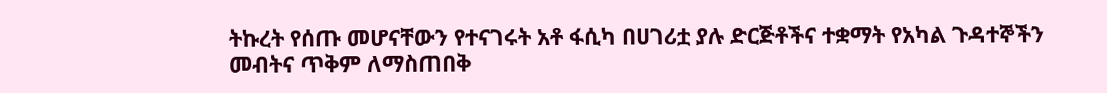ትኩረት የሰጡ መሆናቸውን የተናገሩት አቶ ፋሲካ በሀገሪቷ ያሉ ድርጅቶችና ተቋማት የአካል ጉዳተኞችን መብትና ጥቅም ለማስጠበቅ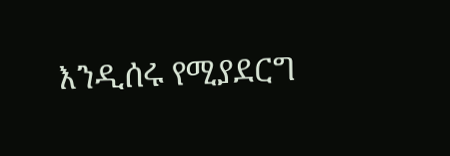እንዲሰሩ የሚያደርግ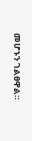መሆኑን ገልፀዋል።